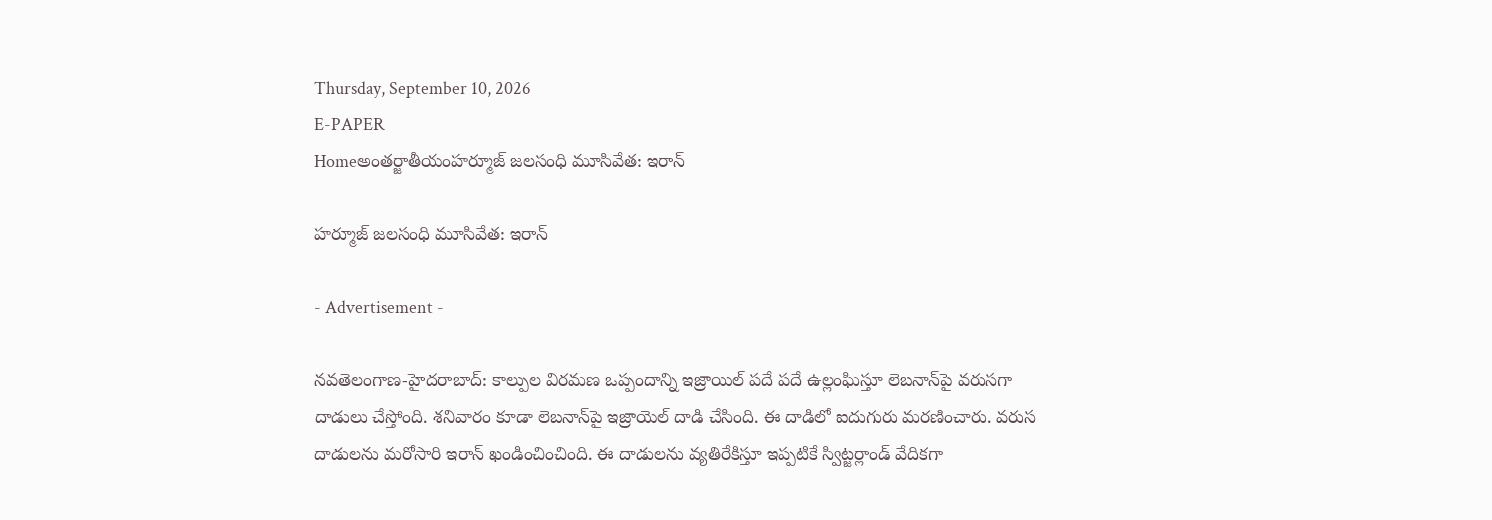Thursday, September 10, 2026
E-PAPER
Homeఅంతర్జాతీయంహర్మూజ్ జలసంధి మూసివేత: ఇరాన్

హర్మూజ్ జలసంధి మూసివేత: ఇరాన్

- Advertisement -

నవతెలంగాణ-హైదరాబాద్: కాల్పుల విరమణ ఒప్పందాన్ని ఇజ్రాయిల్ పదే పదే ఉల్లంఘిస్తూ లెబనాన్‌పై వరుసగా దాడులు చేస్తోంది. శనివారం కూడా లెబనాన్‌పై ఇజ్రాయెల్ దాడి చేసింది. ఈ దాడిలో ఐదుగురు మరణించారు. వరుస దాడులను మరోసారి ఇరాన్ ఖండించించింది. ఈ దాడులను వ్యతిరేకిస్తూ ఇప్పటికే స్విట్జర్లాండ్ వేదికగా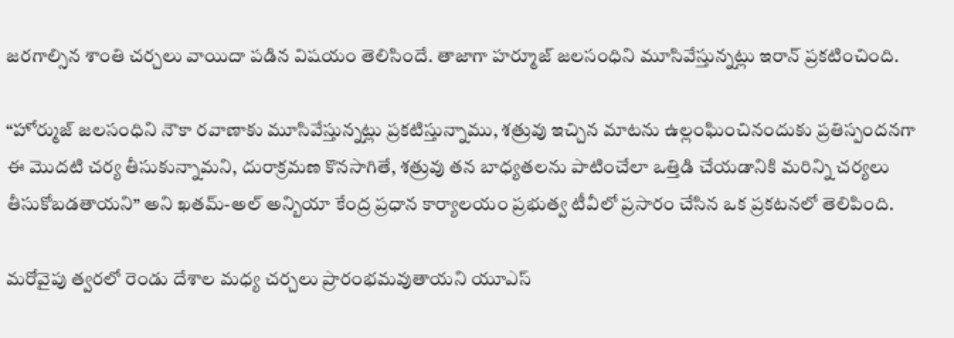జరగాల్సిన శాంతి చర్చలు వాయిదా పడిన విషయం తెలిసిందే. తాజాగా హర్మూజ్ జలసంధిని మూసివేస్తున్నట్లు ఇరాన్ ప్రకటించింది.

“హోర్ముజ్ జలసంధిని నౌకా రవాణాకు మూసివేస్తున్నట్లు ప్రకటిస్తున్నాము, శత్రువు ఇచ్చిన మాటను ఉల్లంఘించినందుకు ప్రతిస్పందనగా ఈ మొదటి చర్య తీసుకున్నామని, దురాక్రమణ కొనసాగితే, శత్రువు తన బాధ్యతలను పాటించేలా ఒత్తిడి చేయడానికి మరిన్ని చర్యలు తీసుకోబడతాయని” అని ఖతమ్-అల్ అన్బియా కేంద్ర ప్రధాన కార్యాలయం ప్రభుత్వ టీవీలో ప్రసారం చేసిన ఒక ప్రకటనలో తెలిపింది.

మరోవైపు త్వరలో రెండు దేశాల మధ్య చర్చలు ప్రారంభమవుతాయని యూఎస్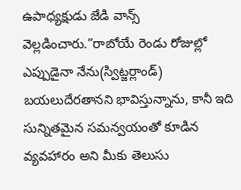ఉపాధ్యక్షుడు జేడి వాన్స్ వెల్లడించారు.”రాబోయే రెండు రోజుల్లో ఎప్పుడైనా నేను(స్విట్జర్లాండ్) బయలుదేరతానని భావిస్తున్నాను, కానీ ఇది సున్నితమైన సమన్వయంతో కూడిన వ్యవహారం అని మీకు తెలుసు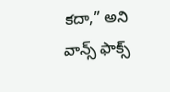కదా,” అని వాన్స్ ఫాక్స్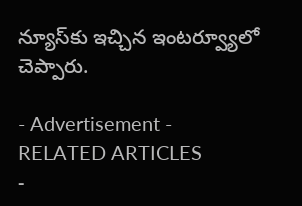న్యూస్‌కు ఇచ్చిన ఇంటర్వ్యూలో చెప్పారు.

- Advertisement -
RELATED ARTICLES
-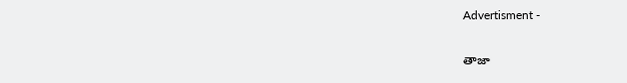Advertisment -

తాజా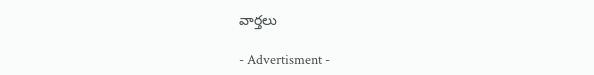వార్తలు

- Advertisment -